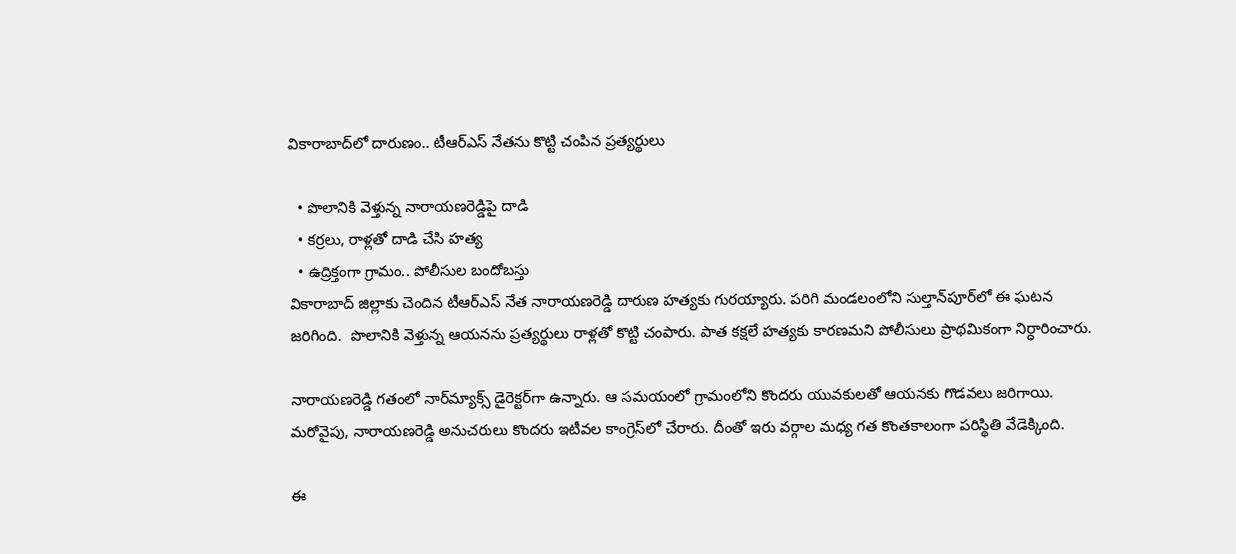వికారాబాద్‌లో దారుణం.. టీఆర్ఎస్ నేతను కొట్టి చంపిన ప్రత్యర్థులు

  • పొలానికి వెళ్తున్న నారాయణరెడ్డిపై దాడి
  • కర్రలు, రాళ్లతో దాడి చేసి హత్య
  • ఉద్రిక్తంగా గ్రామం.. పోలీసుల బందోబస్తు
వికారాబాద్ జిల్లాకు చెందిన టీఆర్ఎస్ నేత నారాయణరెడ్డి దారుణ హత్యకు గురయ్యారు. పరిగి మండలంలోని సుల్తాన్‌పూర్‌లో ఈ ఘటన జరిగింది.  పొలానికి వెళ్తున్న ఆయనను ప్రత్యర్థులు రాళ్లతో కొట్టి చంపారు. పాత కక్షలే హత్యకు కారణమని పోలీసులు ప్రాథమికంగా నిర్ధారించారు.

నారాయణరెడ్డి గతంలో నార్‌మ్యాక్స్ డైరెక్టర్‌గా ఉన్నారు. ఆ సమయంలో గ్రామంలోని కొందరు యువకులతో ఆయనకు గొడవలు జరిగాయి. మరోవైపు, నారాయణరెడ్డి అనుచరులు కొందరు ఇటీవల కాంగ్రెస్‌లో చేరారు. దీంతో ఇరు వర్గాల మధ్య గత కొంతకాలంగా పరిస్థితి వేడెక్కింది.

ఈ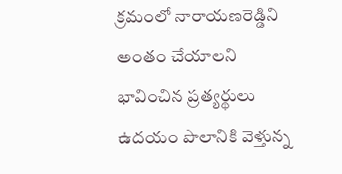క్రమంలో నారాయణరెడ్డిని అంతం చేయాలని భావించిన ప్రత్యర్థులు ఉదయం పొలానికి వెళ్తున్న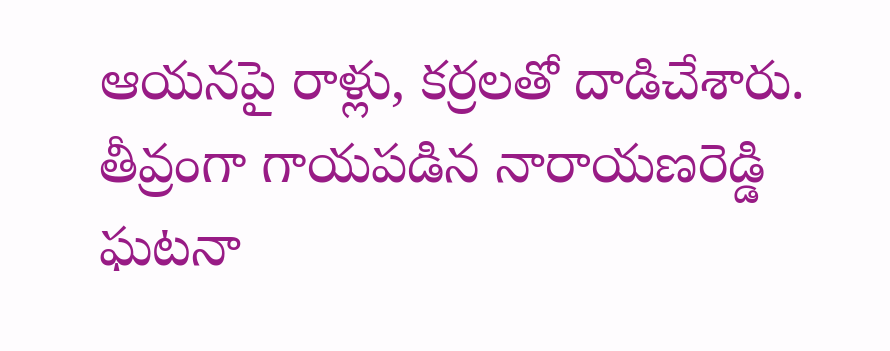ఆయనపై రాళ్లు, కర్రలతో దాడిచేశారు. తీవ్రంగా గాయపడిన నారాయణరెడ్డి ఘటనా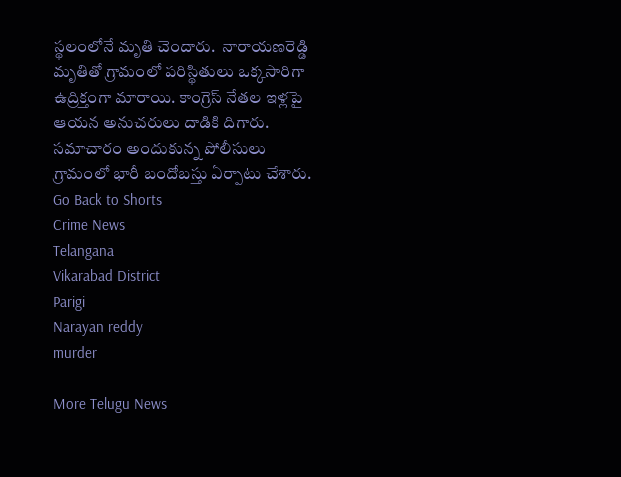స్థలంలోనే మృతి చెందారు.  నారాయణరెడ్డి మృతితో గ్రామంలో పరిస్థితులు ఒక్కసారిగా ఉద్రిక్తంగా మారాయి. కాంగ్రెస్ నేతల ఇళ్లపై ఆయన అనుచరులు దాడికి దిగారు. సమాచారం అందుకున్న పోలీసులు గ్రామంలో భారీ బందోబస్తు ఏర్పాటు చేశారు.
Go Back to Shorts
Crime News
Telangana
Vikarabad District
Parigi
Narayan reddy
murder

More Telugu News